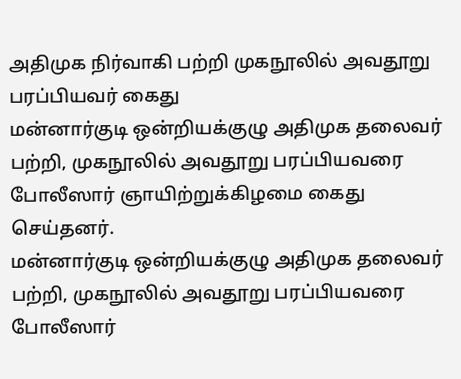அதிமுக நிர்வாகி பற்றி முகநூலில் அவதூறு பரப்பியவர் கைது
மன்னார்குடி ஒன்றியக்குழு அதிமுக தலைவர் பற்றி, முகநூலில் அவதூறு பரப்பியவரை போலீஸார் ஞாயிற்றுக்கிழமை கைது செய்தனர்.
மன்னார்குடி ஒன்றியக்குழு அதிமுக தலைவர் பற்றி, முகநூலில் அவதூறு பரப்பியவரை போலீஸார்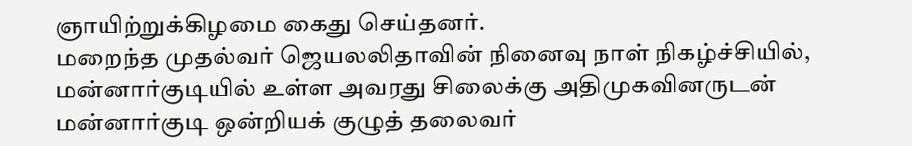ஞாயிற்றுக்கிழமை கைது செய்தனர்.
மறைந்த முதல்வர் ஜெயலலிதாவின் நினைவு நாள் நிகழ்ச்சியில், மன்னார்குடியில் உள்ள அவரது சிலைக்கு அதிமுகவினருடன் மன்னார்குடி ஒன்றியக் குழுத் தலைவர்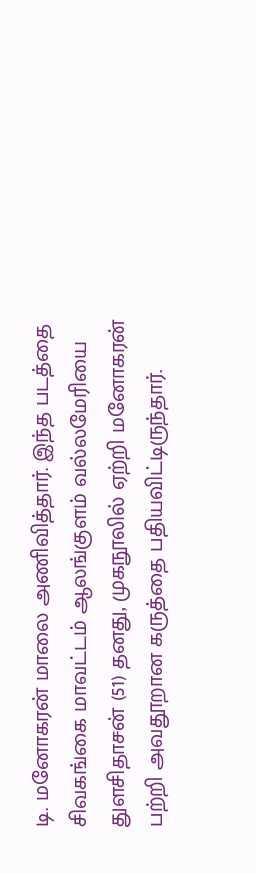டி. மனோகரன் மாலை அணிவித்தார். இந்த படத்தை சிவகங்கை மாவட்டம் ஆலங்குளம் வல்லமேரியை துளசிதாசன் (51) தனது, முகநூலில் ஏற்றி மனோகரன் பற்றி அவதூறான கருத்தை பதியவிட்டிருந்தார்.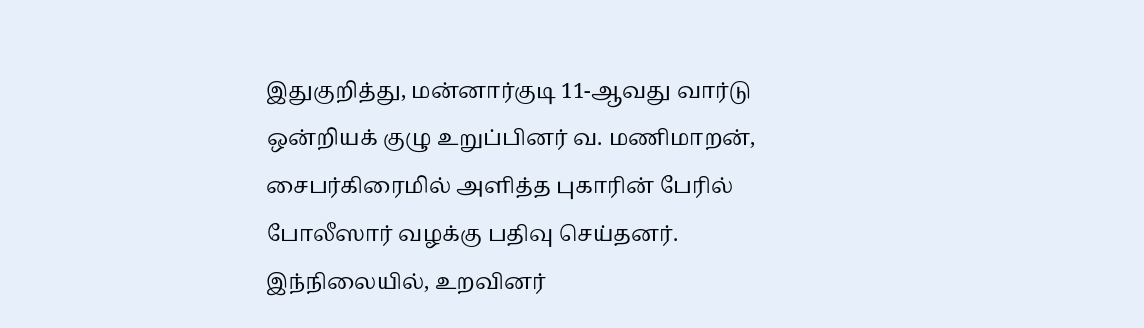இதுகுறித்து, மன்னார்குடி 11-ஆவது வார்டு ஒன்றியக் குழு உறுப்பினர் வ. மணிமாறன், சைபர்கிரைமில் அளித்த புகாரின் பேரில் போலீஸார் வழக்கு பதிவு செய்தனர். இந்நிலையில், உறவினர்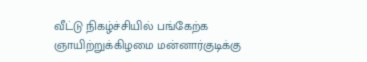வீட்டு நிகழ்ச்சியில் பங்கேற்க ஞாயிற்றுக்கிழமை மன்னார்குடிக்கு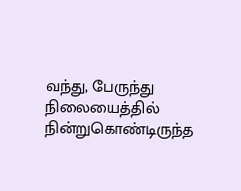வந்து, பேருந்து நிலையைத்தில் நின்றுகொண்டிருந்த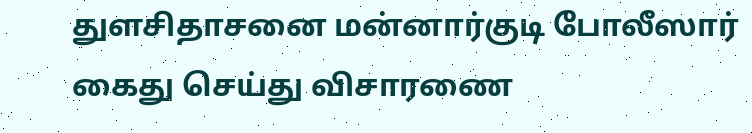துளசிதாசனை மன்னார்குடி போலீஸார் கைது செய்து விசாரணை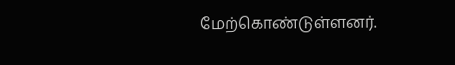மேற்கொண்டுள்ளனர்.